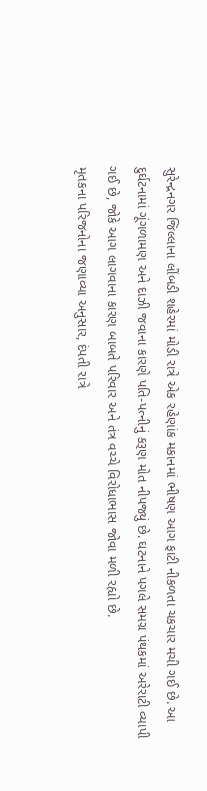સુરેન્દ્રનગર જિલ્લાના લીંબડી શહેરમાં મોડી રાત્રે એક રહેણાંક મકાનમાં ભીષણ આગ ફાટી નીકળતા ચકચાર મચી ગઈ છે. આ દુર્ઘટનામાં ગૂંગળામણ અને દાઝી જવાના કારણે પતિ-પત્નીનું કરૂણ મોત નીપજ્યું છે. ઘટનાને પગલે સમગ્ર પંથકમાં અરેરાટી વ્યાપી ગઈ છે, જોકે આગ લાગવાના કારણ બાબતે પરિવાર અને તંત્ર વચ્ચે વિરોધાભાસ જોવા મળી રહ્યો છે.
મૃતકના પરિજનોના જણાવ્યા અનુસાર, દંપતી રાત્રે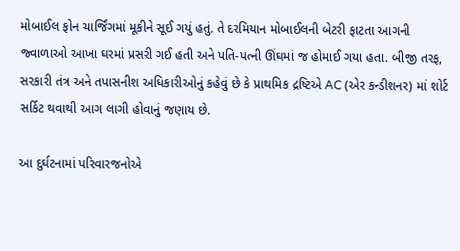મોબાઈલ ફોન ચાર્જિંગમાં મૂકીને સૂઈ ગયું હતું. તે દરમિયાન મોબાઈલની બેટરી ફાટતા આગની જ્વાળાઓ આખા ઘરમાં પ્રસરી ગઈ હતી અને પતિ-પત્ની ઊંઘમાં જ હોમાઈ ગયા હતા. બીજી તરફ, સરકારી તંત્ર અને તપાસનીશ અધિકારીઓનું કહેવું છે કે પ્રાથમિક દ્રષ્ટિએ AC (એર કન્ડીશનર) માં શોર્ટ સર્કિટ થવાથી આગ લાગી હોવાનું જણાય છે.

આ દુર્ઘટનામાં પરિવારજનોએ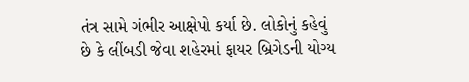તંત્ર સામે ગંભીર આક્ષેપો કર્યા છે. લોકોનું કહેવું છે કે લીંબડી જેવા શહેરમાં ફાયર બ્રિગેડની યોગ્ય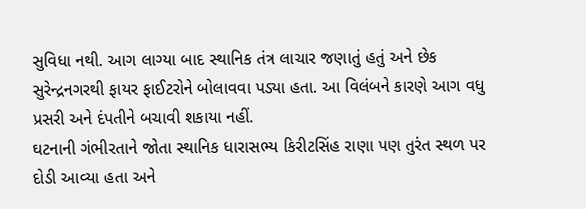સુવિધા નથી. આગ લાગ્યા બાદ સ્થાનિક તંત્ર લાચાર જણાતું હતું અને છેક સુરેન્દ્રનગરથી ફાયર ફાઈટરોને બોલાવવા પડ્યા હતા. આ વિલંબને કારણે આગ વધુ પ્રસરી અને દંપતીને બચાવી શકાયા નહીં.
ઘટનાની ગંભીરતાને જોતા સ્થાનિક ધારાસભ્ય કિરીટસિંહ રાણા પણ તુરંત સ્થળ પર દોડી આવ્યા હતા અને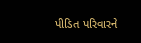પીડિત પરિવારને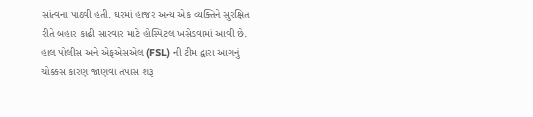સાંત્વના પાઠવી હતી. ઘરમાં હાજર અન્ય એક વ્યક્તિને સુરક્ષિત રીતે બહાર કાઢી સારવાર માટે હોસ્પિટલ ખસેડવામાં આવી છે. હાલ પોલીસ અને એફએસએલ (FSL) ની ટીમ દ્વારા આગનું ચોક્કસ કારણ જાણવા તપાસ શરૂ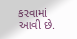કરવામાં આવી છે.